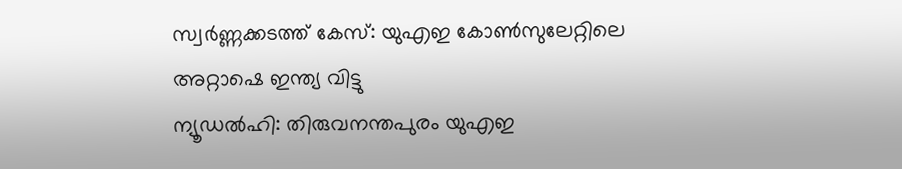സ്വർണ്ണക്കടത്ത് കേസ്: യുഎഇ കോൺസുലേറ്റിലെ അറ്റാഷെ ഇന്ത്യ വിട്ടു
ന്യൂഡൽഹി: തിരുവനന്തപുരം യുഎഇ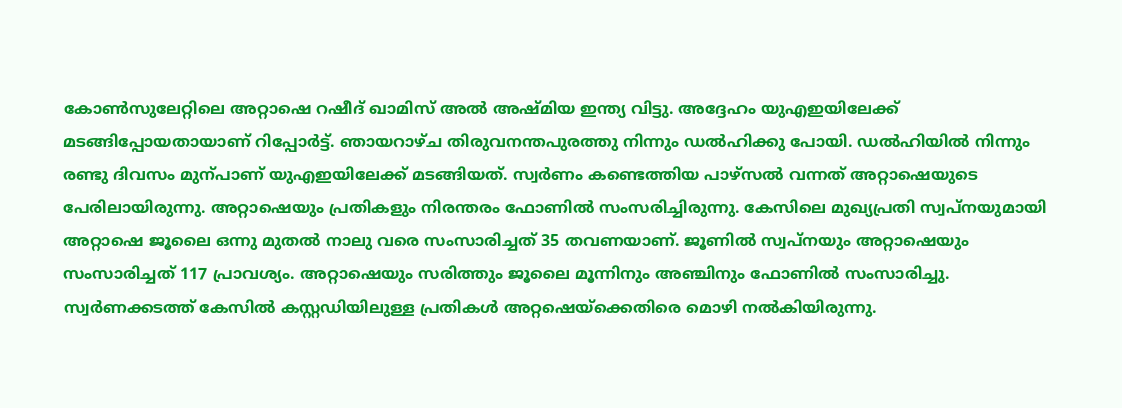കോൺസുലേറ്റിലെ അറ്റാഷെ റഷീദ് ഖാമിസ് അൽ അഷ്മിയ ഇന്ത്യ വിട്ടു. അദ്ദേഹം യുഎഇയിലേക്ക് മടങ്ങിപ്പോയതായാണ് റിപ്പോർട്ട്. ഞായറാഴ്ച തിരുവനന്തപുരത്തു നിന്നും ഡൽഹിക്കു പോയി. ഡൽഹിയിൽ നിന്നും രണ്ടു ദിവസം മുന്പാണ് യുഎഇയിലേക്ക് മടങ്ങിയത്. സ്വർണം കണ്ടെത്തിയ പാഴ്സൽ വന്നത് അറ്റാഷെയുടെ പേരിലായിരുന്നു. അറ്റാഷെയും പ്രതികളും നിരന്തരം ഫോണിൽ സംസരിച്ചിരുന്നു. കേസിലെ മുഖ്യപ്രതി സ്വപ്നയുമായി അറ്റാഷെ ജൂലൈ ഒന്നു മുതൽ നാലു വരെ സംസാരിച്ചത് 35 തവണയാണ്. ജൂണിൽ സ്വപ്നയും അറ്റാഷെയും സംസാരിച്ചത് 117 പ്രാവശ്യം. അറ്റാഷെയും സരിത്തും ജൂലൈ മൂന്നിനും അഞ്ചിനും ഫോണിൽ സംസാരിച്ചു. സ്വർണക്കടത്ത് കേസിൽ കസ്റ്റഡിയിലുള്ള പ്രതികൾ അറ്റഷെയ്ക്കെതിരെ മൊഴി നൽകിയിരുന്നു.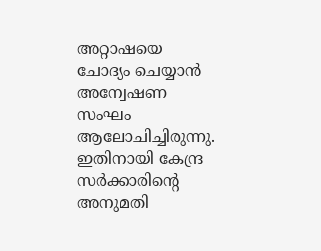അറ്റാഷയെ ചോദ്യം ചെയ്യാൻ അന്വേഷണ സംഘം ആലോചിച്ചിരുന്നു. ഇതിനായി കേന്ദ്ര സർക്കാരിന്റെ അനുമതി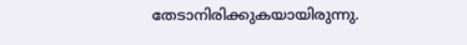തേടാനിരിക്കുകയായിരുന്നു.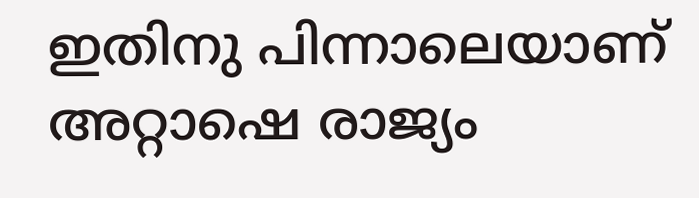ഇതിനു പിന്നാലെയാണ് അറ്റാഷെ രാജ്യം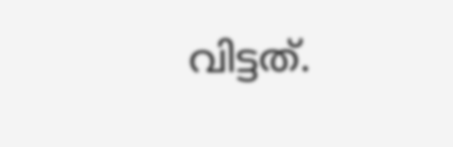വിട്ടത്.